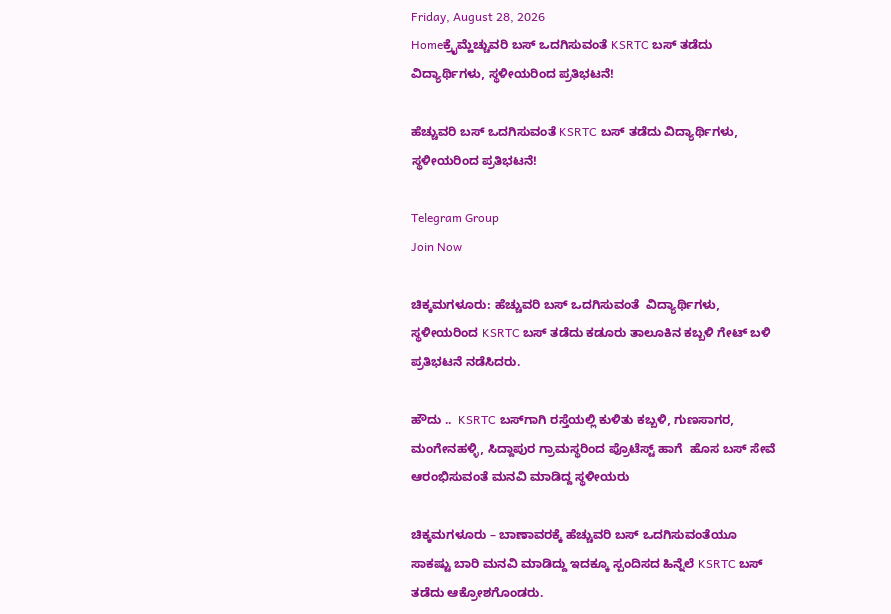Friday, August 28, 2026
Homeಕ್ರೈಮ್ಹೆಚ್ಚುವರಿ ಬಸ್ ಒದಗಿಸುವಂತೆ KSRTC ಬಸ್ ತಡೆದು ವಿದ್ಯಾರ್ಥಿಗಳು, ಸ್ಥಳೀಯರಿಂದ ಪ್ರತಿಭಟನೆ!

ಹೆಚ್ಚುವರಿ ಬಸ್ ಒದಗಿಸುವಂತೆ KSRTC ಬಸ್ ತಡೆದು ವಿದ್ಯಾರ್ಥಿಗಳು, ಸ್ಥಳೀಯರಿಂದ ಪ್ರತಿಭಟನೆ!

Telegram Group
Join Now

ಚಿಕ್ಕಮಗಳೂರು: ಹೆಚ್ಚುವರಿ ಬಸ್ ಒದಗಿಸುವಂತೆ  ವಿದ್ಯಾರ್ಥಿಗಳು, ಸ್ಥಳೀಯರಿಂದ KSRTC ಬಸ್ ತಡೆದು ಕಡೂರು ತಾಲೂಕಿನ ಕಬ್ಬಳಿ ಗೇಟ್ ಬಳಿ ಪ್ರತಿಭಟನೆ ನಡೆಸಿದರು.

ಹೌದು ..  KSRTC ಬಸ್‌ಗಾಗಿ ರಸ್ತೆಯಲ್ಲಿ‌ ಕುಳಿತು ಕಬ್ಬಳಿ, ಗುಣಸಾಗರ, ಮಂಗೇನಹಳ್ಳಿ, ಸಿದ್ದಾಪುರ ಗ್ರಾಮಸ್ಥರಿಂದ ಪ್ರೊಟೆಸ್ಟ್ ಹಾಗೆ  ಹೊಸ ಬಸ್ ಸೇವೆ ಆರಂಭಿಸುವಂತೆ ಮನವಿ‌ ಮಾಡಿದ್ದ ಸ್ಥಳೀಯರು

ಚಿಕ್ಕಮಗಳೂರು – ಬಾಣಾವರಕ್ಕೆ ಹೆಚ್ಚುವರಿ ಬಸ್ ಒದಗಿಸುವಂತೆಯೂ ಸಾಕಷ್ಟು ಬಾರಿ ಮನವಿ ಮಾಡಿದ್ದು ಇದಕ್ಕೂ ಸ್ಪಂದಿಸದ ಹಿನ್ನೆಲೆ KSRTC ಬಸ್ ತಡೆದು ಆಕ್ರೋಶಗೊಂಡರು.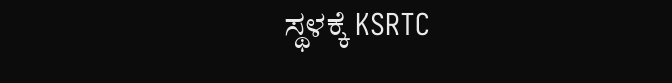ಸ್ಥಳಕ್ಕೆ KSRTC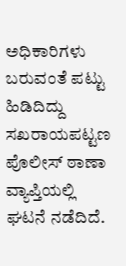ಅಧಿಕಾರಿಗಳು ಬರುವಂತೆ‌ ಪಟ್ಟು ಹಿಡಿದಿದ್ದು ಸಖರಾಯಪಟ್ಟಣ ಪೊಲೀಸ್ ಠಾಣಾ ವ್ಯಾಪ್ತಿಯಲ್ಲಿ‌ ಘಟನೆ ನಡೆದಿದೆ.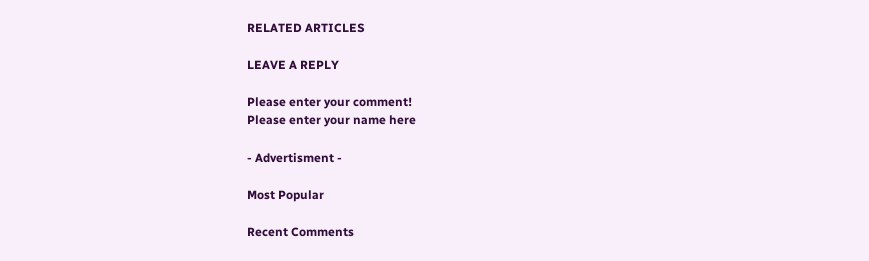RELATED ARTICLES

LEAVE A REPLY

Please enter your comment!
Please enter your name here

- Advertisment -

Most Popular

Recent Comments